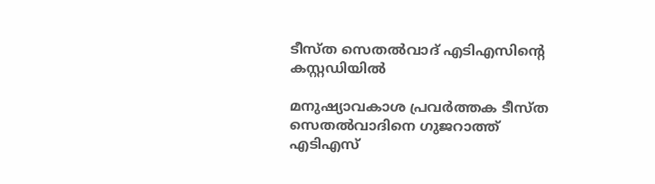ടീസ്ത സെതല്‍വാദ് എടിഎസിന്റെ കസ്റ്റഡിയില്‍

മനുഷ്യാവകാശ പ്രവര്‍ത്തക ടീസ്ത സെതല്‍വാദിനെ ഗുജറാത്ത് എടിഎസ്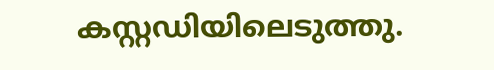കസ്റ്റഡിയിലെടുത്തു.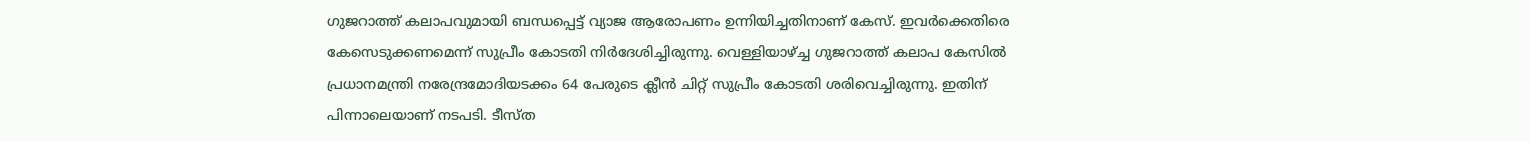ഗുജറാത്ത് കലാപവുമായി ബന്ധപ്പെട്ട് വ്യാജ ആരോപണം ഉന്നിയിച്ചതിനാണ് കേസ്. ഇവര്‍ക്കെതിരെ കേസെടുക്കണമെന്ന് സുപ്രീം കോടതി നിര്‍ദേശിച്ചിരുന്നു. വെള്ളിയാഴ്ച്ച ഗുജറാത്ത് കലാപ കേസില്‍ പ്രധാനമന്ത്രി നരേന്ദ്രമോദിയടക്കം 64 പേരുടെ ക്ലീന്‍ ചിറ്റ് സുപ്രീം കോടതി ശരിവെച്ചിരുന്നു. ഇതിന് പിന്നാലെയാണ് നടപടി. ടീസ്ത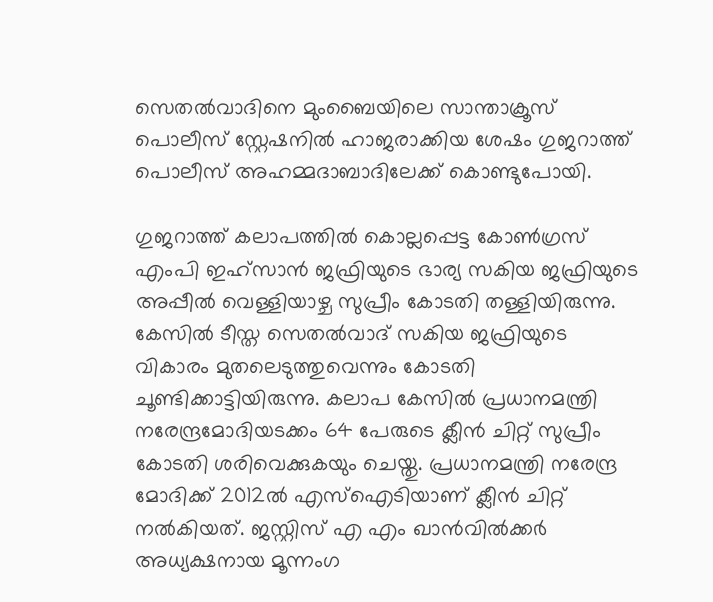സെതല്‍വാദിനെ മുംബൈയിലെ സാന്താക്രൂസ് പൊലീസ് സ്റ്റേഷനില്‍ ഹാജരാക്കിയ ശേഷം ഗുജറാത്ത് പൊലീസ് അഹമ്മദാബാദിലേക്ക് കൊണ്ടുപോയി.

ഗുജറാത്ത് കലാപത്തില്‍ കൊല്ലപ്പെട്ട കോണ്‍ഗ്രസ് എംപി ഇഹ്സാന്‍ ജഫ്രിയുടെ ഭാര്യ സകിയ ജഫ്രിയുടെ അപ്പീല്‍ വെള്ളിയാഴ്ച സുപ്രീം കോടതി തള്ളിയിരുന്നു. കേസില്‍ ടീസ്ത സെതല്‍വാദ് സകിയ ജഫ്രിയുടെ വികാരം മുതലെടുത്തുവെന്നും കോടതി ചൂണ്ടിക്കാട്ടിയിരുന്നു. കലാപ കേസില്‍ പ്രധാനമന്ത്രി നരേന്ദ്രമോദിയടക്കം 64 പേരുടെ ക്ലീന്‍ ചിറ്റ് സുപ്രീം കോടതി ശരിവെക്കുകയും ചെയ്തു. പ്രധാനമന്ത്രി നരേന്ദ്ര മോദിക്ക് 2012ല്‍ എസ്‌ഐടിയാണ് ക്ലീന്‍ ചിറ്റ് നല്‍കിയത്. ജസ്റ്റിസ് എ എം ഖാന്‍വില്‍ക്കര്‍ അധ്യക്ഷനായ മൂന്നംഗ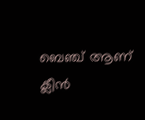ബെഞ്ച് ആണ് ക്ലീന്‍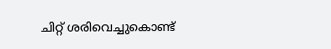ചിറ്റ് ശരിവെച്ചുകൊണ്ട്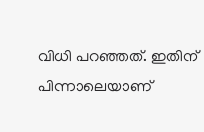വിധി പറഞ്ഞത്. ഇതിന് പിന്നാലെയാണ്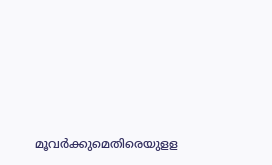മൂവര്‍ക്കുമെതിരെയുളള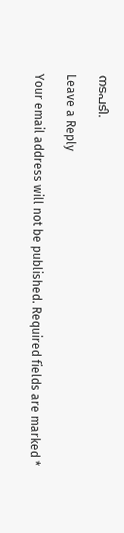നടപടി.

Leave a Reply

Your email address will not be published. Required fields are marked *